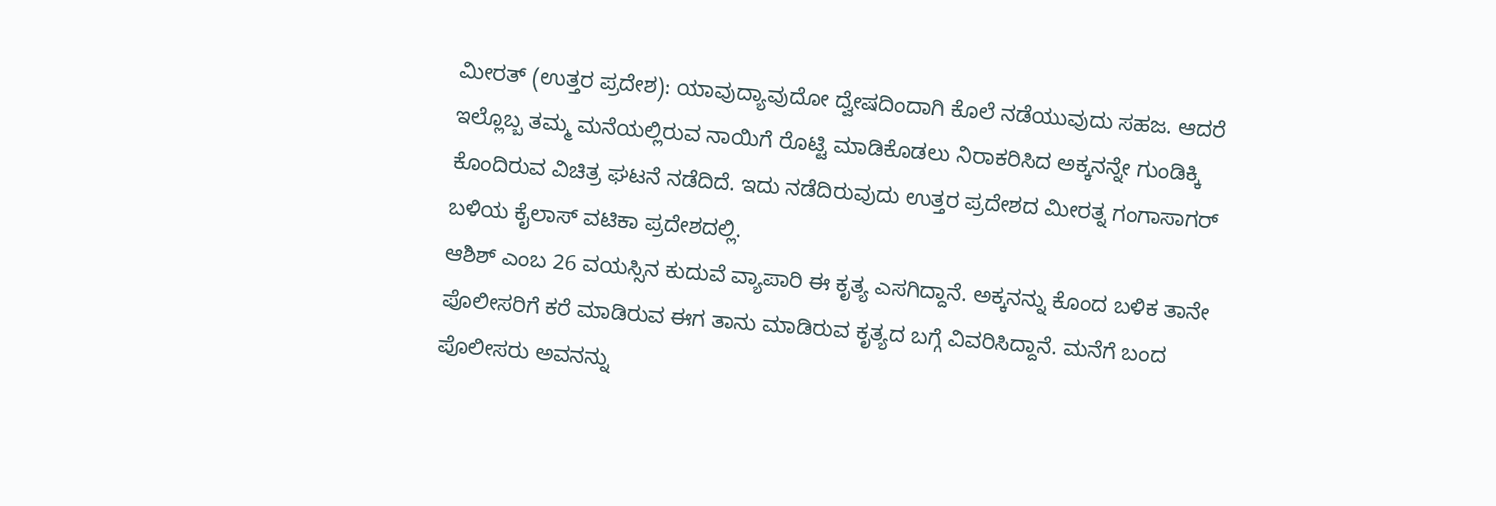ಮೀರತ್ (ಉತ್ತರ ಪ್ರದೇಶ): ಯಾವುದ್ಯಾವುದೋ ದ್ವೇಷದಿಂದಾಗಿ ಕೊಲೆ ನಡೆಯುವುದು ಸಹಜ. ಆದರೆ ಇಲ್ಲೊಬ್ಬ ತಮ್ಮ ಮನೆಯಲ್ಲಿರುವ ನಾಯಿಗೆ ರೊಟ್ಟಿ ಮಾಡಿಕೊಡಲು ನಿರಾಕರಿಸಿದ ಅಕ್ಕನನ್ನೇ ಗುಂಡಿಕ್ಕಿ ಕೊಂದಿರುವ ವಿಚಿತ್ರ ಘಟನೆ ನಡೆದಿದೆ. ಇದು ನಡೆದಿರುವುದು ಉತ್ತರ ಪ್ರದೇಶದ ಮೀರತ್ನ ಗಂಗಾಸಾಗರ್ ಬಳಿಯ ಕೈಲಾಸ್ ವಟಿಕಾ ಪ್ರದೇಶದಲ್ಲಿ.
ಆಶಿಶ್ ಎಂಬ 26 ವಯಸ್ಸಿನ ಕುದುವೆ ವ್ಯಾಪಾರಿ ಈ ಕೃತ್ಯ ಎಸಗಿದ್ದಾನೆ. ಅಕ್ಕನನ್ನು ಕೊಂದ ಬಳಿಕ ತಾನೇ ಪೊಲೀಸರಿಗೆ ಕರೆ ಮಾಡಿರುವ ಈಗ ತಾನು ಮಾಡಿರುವ ಕೃತ್ಯದ ಬಗ್ಗೆ ವಿವರಿಸಿದ್ದಾನೆ. ಮನೆಗೆ ಬಂದ ಪೊಲೀಸರು ಅವನನ್ನು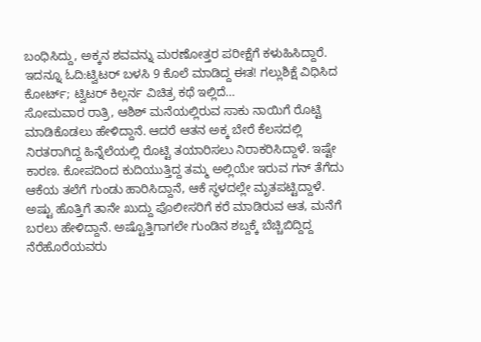ಬಂಧಿಸಿದ್ದು, ಅಕ್ಕನ ಶವವನ್ನು ಮರಣೋತ್ತರ ಪರೀಕ್ಷೆಗೆ ಕಳುಹಿಸಿದ್ದಾರೆ.
ಇದನ್ನೂ ಓದಿ:ಟ್ವಿಟರ್ ಬಳಸಿ 9 ಕೊಲೆ ಮಾಡಿದ್ದ ಈತ! ಗಲ್ಲುಶಿಕ್ಷೆ ವಿಧಿಸಿದ ಕೋರ್ಟ್; ಟ್ವಿಟರ್ ಕಿಲ್ಲರ್ನ ವಿಚಿತ್ರ ಕಥೆ ಇಲ್ಲಿದೆ…
ಸೋಮವಾರ ರಾತ್ರಿ, ಆಶಿಶ್ ಮನೆಯಲ್ಲಿರುವ ಸಾಕು ನಾಯಿಗೆ ರೊಟ್ಟಿ ಮಾಡಿಕೊಡಲು ಹೇಳಿದ್ದಾನೆ. ಆದರೆ ಆತನ ಅಕ್ಕ ಬೇರೆ ಕೆಲಸದಲ್ಲಿ ನಿರತರಾಗಿದ್ದ ಹಿನ್ನೆಲೆಯಲ್ಲಿ ರೊಟ್ಟಿ ತಯಾರಿಸಲು ನಿರಾಕರಿಸಿದ್ದಾಳೆ. ಇಷ್ಟೇ ಕಾರಣ. ಕೋಪದಿಂದ ಕುದಿಯುತ್ತಿದ್ದ ತಮ್ಮ ಅಲ್ಲಿಯೇ ಇರುವ ಗನ್‌ ತೆಗೆದು ಆಕೆಯ ತಲೆಗೆ ಗುಂಡು ಹಾರಿಸಿದ್ದಾನೆ, ಆಕೆ ಸ್ಥಳದಲ್ಲೇ ಮೃತಪಟ್ಟಿದ್ದಾಳೆ.
ಅಷ್ಟು ಹೊತ್ತಿಗೆ ತಾನೇ ಖುದ್ದು ಪೊಲೀಸರಿಗೆ ಕರೆ ಮಾಡಿರುವ ಆತ, ಮನೆಗೆ ಬರಲು ಹೇಳಿದ್ದಾನೆ. ಅಷ್ಟೊತ್ತಿಗಾಗಲೇ ಗುಂಡಿನ ಶಬ್ದಕ್ಕೆ ಬೆಚ್ಚಿಬಿದ್ದಿದ್ದ ನೆರೆಹೊರೆಯವರು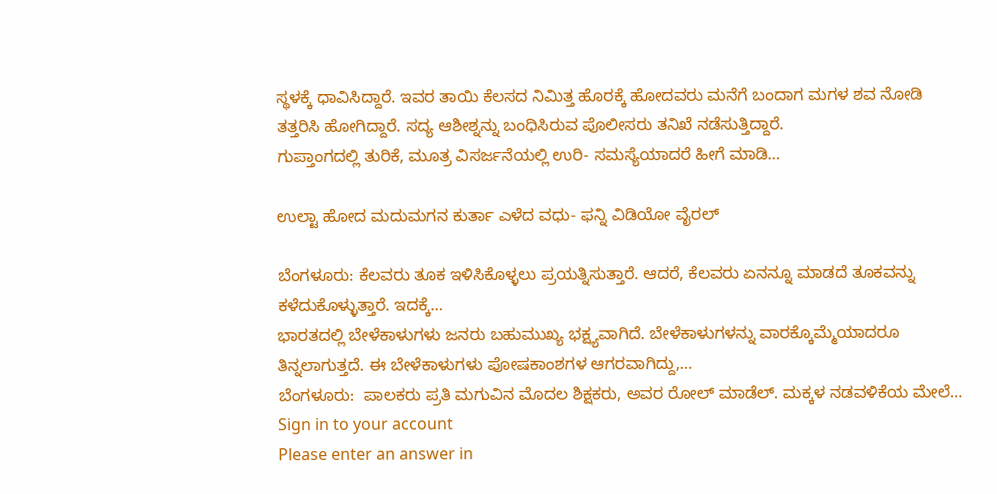ಸ್ಥಳಕ್ಕೆ ಧಾವಿಸಿದ್ದಾರೆ. ಇವರ ತಾಯಿ ಕೆಲಸದ ನಿಮಿತ್ತ ಹೊರಕ್ಕೆ ಹೋದವರು ಮನೆಗೆ ಬಂದಾಗ ಮಗಳ ಶವ ನೋಡಿ ತತ್ತರಿಸಿ ಹೋಗಿದ್ದಾರೆ. ಸದ್ಯ ಆಶೀಶ್ನನ್ನು ಬಂಧಿಸಿರುವ ಪೊಲೀಸರು ತನಿಖೆ ನಡೆಸುತ್ತಿದ್ದಾರೆ.
ಗುಪ್ತಾಂಗದಲ್ಲಿ ತುರಿಕೆ, ಮೂತ್ರ ವಿಸರ್ಜನೆಯಲ್ಲಿ ಉರಿ- ಸಮಸ್ಯೆಯಾದರೆ ಹೀಗೆ ಮಾಡಿ…

ಉಲ್ಟಾ ಹೋದ ಮದುಮಗನ ಕುರ್ತಾ ಎಳೆದ ವಧು- ಫನ್ನಿ ವಿಡಿಯೋ ವೈರಲ್

ಬೆಂಗಳೂರು: ಕೆಲವರು ತೂಕ ಇಳಿಸಿಕೊಳ್ಳಲು ಪ್ರಯತ್ನಿಸುತ್ತಾರೆ. ಆದರೆ, ಕೆಲವರು ಏನನ್ನೂ ಮಾಡದೆ ತೂಕವನ್ನು ಕಳೆದುಕೊಳ್ಳುತ್ತಾರೆ. ಇದಕ್ಕೆ…
ಭಾರತದಲ್ಲಿ ಬೇಳೆಕಾಳುಗಳು ಜನರು ಬಹುಮುಖ್ಯ ಭಕ್ಷ್ಯವಾಗಿದೆ. ಬೇಳೆಕಾಳುಗಳನ್ನು ವಾರಕ್ಕೊಮ್ಮೆಯಾದರೂ ತಿನ್ನಲಾಗುತ್ತದೆ. ಈ ಬೇಳೆಕಾಳುಗಳು ಪೋಷಕಾಂಶಗಳ ಆಗರವಾಗಿದ್ದು,…
ಬೆಂಗಳೂರು:  ಪಾಲಕರು ಪ್ರತಿ ಮಗುವಿನ ಮೊದಲ ಶಿಕ್ಷಕರು, ಅವರ ರೋಲ್ ಮಾಡೆಲ್. ಮಕ್ಕಳ ನಡವಳಿಕೆಯ ಮೇಲೆ…
Sign in to your account
Please enter an answer in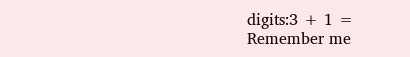digits:3 + 1 =
Remember me